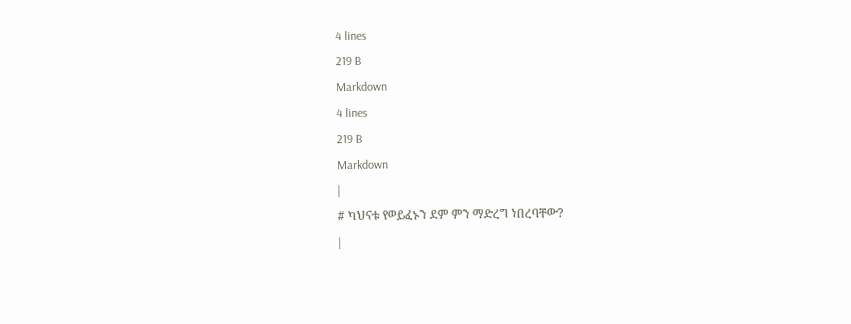4 lines
219 B
Markdown
4 lines
219 B
Markdown
|
# ካህናቱ የወይፈኑን ደም ምን ማድረግ ነበረባቸው?
|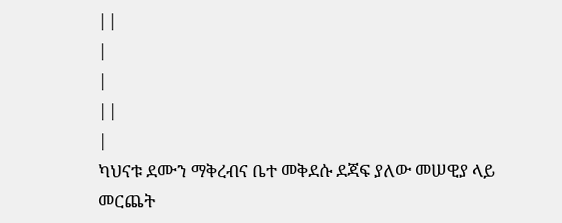||
|
|
||
|
ካህናቱ ደሙን ማቅረብና ቤተ መቅደሱ ደጃፍ ያለው መሠዊያ ላይ መርጨት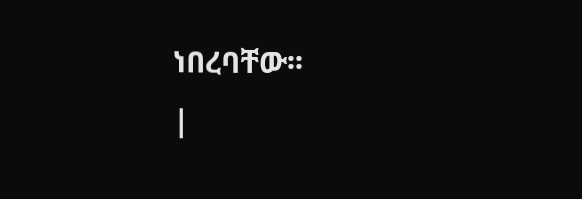ነበረባቸው፡፡
|